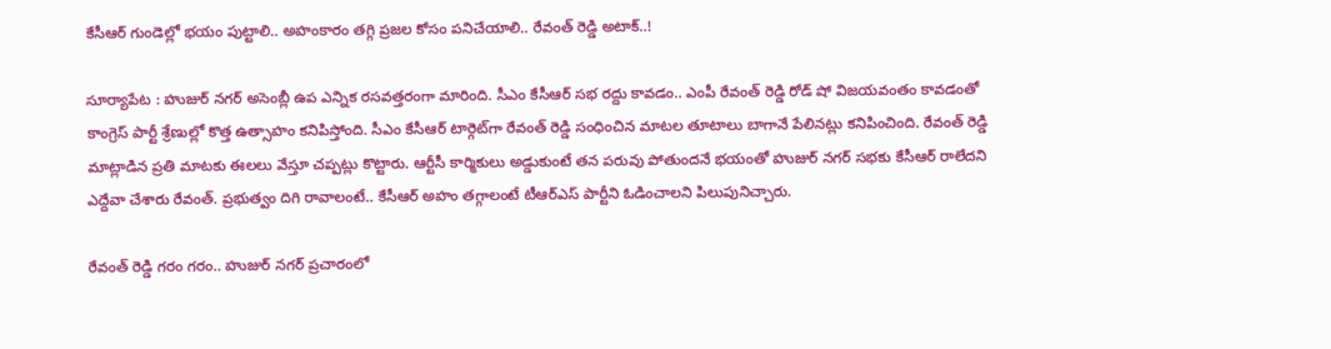కేసీఆర్ గుండెల్లో భయం పుట్టాలి.. అహంకారం తగ్గి ప్రజల కోసం పనిచేయాలి.. రేవంత్ రెడ్డి అటాక్..!

సూర్యాపేట : హుజుర్ నగర్ అసెంబ్లీ ఉప ఎన్నిక రసవత్తరంగా మారింది. సీఎం కేసీఆర్ సభ రద్దు కావడం.. ఎంపీ రేవంత్ రెడ్డి రోడ్ షో విజయవంతం కావడంతో కాంగ్రెస్ పార్టీ శ్రేణుల్లో కొత్త ఉత్సాహం కనిపిస్తోంది. సీఎం కేసీఆర్ టార్గెట్‌గా రేవంత్ రెడ్డి సంధించిన మాటల తూటాలు బాగానే పేలినట్లు కనిపించింది. రేవంత్ రెడ్డి మాట్లాడిన ప్రతి మాటకు ఈలలు వేస్తూ చప్పట్లు కొట్టారు. ఆర్టీసీ కార్మికులు అడ్డుకుంటే తన పరువు పోతుందనే భయంతో హుజుర్ నగర్ సభకు కేసీఆర్ రాలేదని ఎద్దేవా చేశారు రేవంత్. ప్రభుత్వం దిగి రావాలంటే.. కేసీఆర్ అహం తగ్గాలంటే టీఆర్ఎస్ పార్టీని ఓడించాలని పిలుపునిచ్చారు.

రేవంత్ రెడ్డి గరం గరం.. హుజుర్ నగర్ ప్రచారంలో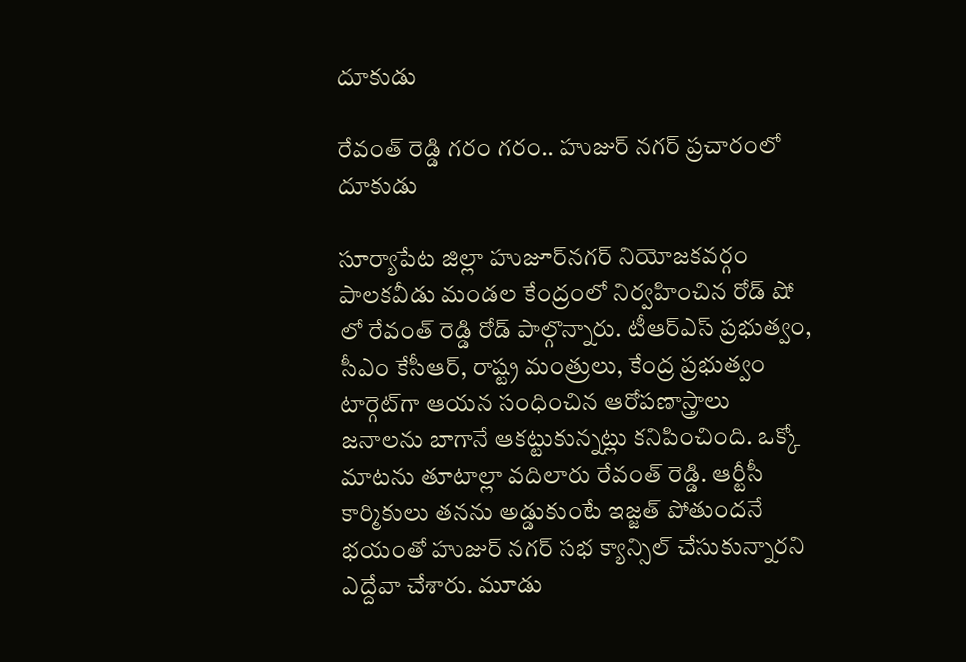దూకుడు

రేవంత్ రెడ్డి గరం గరం.. హుజుర్ నగర్ ప్రచారంలో దూకుడు

సూర్యాపేట జిల్లా హుజూర్‌నగర్ నియోజకవర్గం పాలకవీడు మండల కేంద్రంలో నిర్వహించిన రోడ్ షో లో రేవంత్ రెడ్డి రోడ్ పాల్గొన్నారు. టీఆర్ఎస్ ప్రభుత్వం, సీఎం కేసీఆర్, రాష్ట్ర మంత్రులు, కేంద్ర ప్రభుత్వం టార్గెట్‌గా ఆయన సంధించిన ఆరోపణాస్త్రాలు జనాలను బాగానే ఆకట్టుకున్నట్లు కనిపించింది. ఒక్కో మాటను తూటాల్లా వదిలారు రేవంత్ రెడ్డి. ఆర్టీసీ కార్మికులు తనను అడ్డుకుంటే ఇజ్జత్ పోతుందనే భయంతో హుజుర్ నగర్ సభ క్యాన్సిల్ చేసుకున్నారని ఎద్దేవా చేశారు. మూడు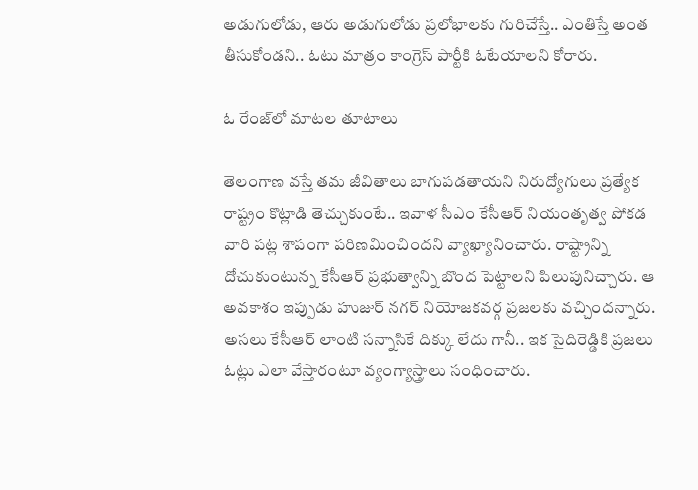అడుగులోడు, ఆరు అడుగులోడు ప్రలోభాలకు గురిచేస్తే.. ఎంతిస్తే అంత తీసుకోండని.. ఓటు మాత్రం కాంగ్రెస్ పార్టీకి ఓటేయాలని కోరారు.

ఓ రేంజ్‌లో మాటల తూటాలు

తెలంగాణ వస్తే తమ జీవితాలు బాగుపడతాయని నిరుద్యోగులు ప్రత్యేక రాష్ట్రం కొట్లాడి తెచ్చుకుంటే.. ఇవాళ సీఎం కేసీఆర్ నియంతృత్వ పోకడ వారి పట్ల శాపంగా పరిణమించిందని వ్యాఖ్యానించారు. రాష్ట్రాన్ని దోచుకుంటున్న కేసీఆర్ ప్రభుత్వాన్ని బొంద పెట్టాలని పిలుపునిచ్చారు. ఆ అవకాశం ఇప్పుడు హుజుర్ నగర్ నియోజకవర్గ ప్రజలకు వచ్చిందన్నారు. అసలు కేసీఆర్ లాంటి సన్నాసికే దిక్కు లేదు గానీ.. ఇక సైదిరెడ్డికి ప్రజలు ఓట్లు ఎలా వేస్తారంటూ వ్యంగ్యాస్త్రాలు సంధించారు.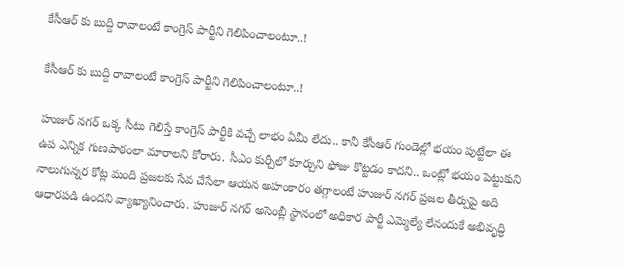కేసీఆర్ కు బుద్ది రావాలంటే కాంగ్రెస్ పార్టీని గెలిపించాలంటూ..!

కేసీఆర్ కు బుద్ది రావాలంటే కాంగ్రెస్ పార్టీని గెలిపించాలంటూ..!

హుజుర్ నగర్ ఒక్క సీటు గెలిస్తే కాంగ్రెస్ పార్టీకి వచ్చే లాభం ఏమీ లేదు.. కానీ కేసీఆర్ గుండెల్లో భయం పుట్టేలా ఈ ఉప ఎన్నిక గుణపాఠంలా మారాలని కోరారు. సీఎం కుర్చీలో కూర్చుని ఫోజు కొట్టడం కాదని.. ఒంట్లో భయం పెట్టుకుని నాలుగున్నర కోట్ల మంది ప్రజలకు సేవ చేసేలా ఆయన అహంకారం తగ్గాలంటే హుజుర్ నగర్ ప్రజల తీర్పుపై అది ఆధారపడి ఉందని వ్యాఖ్యానించారు. హుజుర్ నగర్ అసెంబ్లీ స్థానంలో అధికార పార్టీ ఎమ్మెల్యే లేనందుకే అభివృద్ధి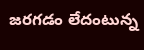జరగడం లేదంటున్న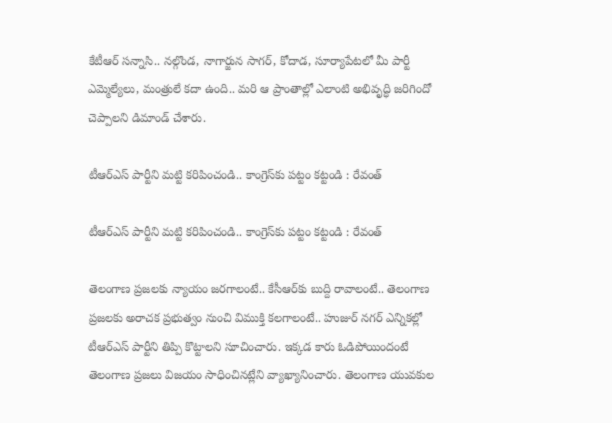కేటీఆర్ సన్నాసి.. నల్గొండ, నాగార్జున సాగర్, కోదాడ, సూర్యాపేటలో మీ పార్టీ ఎమ్మెల్యేలు, మంత్రులే కదా ఉంది.. మరి ఆ ప్రాంతాల్లో ఎలాంటి అభివృద్ధి జరిగిందో చెప్పాలని డిమాండ్ చేశారు.

టీఆర్ఎస్ పార్టీని మట్టి కరిపించండి.. కాంగ్రెస్‌కు పట్టం కట్టండి : రేవంత్

టీఆర్ఎస్ పార్టీని మట్టి కరిపించండి.. కాంగ్రెస్‌కు పట్టం కట్టండి : రేవంత్

తెలంగాణ ప్రజలకు న్యాయం జరగాలంటే.. కేసీఆర్‌కు బుద్ది రావాలంటే.. తెలంగాణ ప్రజలకు అరాచక ప్రభుత్వం నుంచి విముక్తి కలగాలంటే.. హుజుర్ నగర్ ఎన్నికల్లో టీఆర్ఎస్ పార్టీని తిప్పి కొట్టాలని సూచించారు. ఇక్కడ కారు ఓడిపోయిందంటే తెలంగాణ ప్రజలు విజయం సాధించినట్లేని వ్యాఖ్యానించారు. తెలంగాణ యువకుల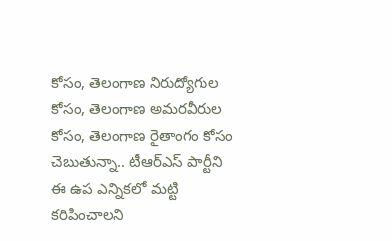కోసం, తెలంగాణ నిరుద్యోగుల కోసం, తెలంగాణ అమరవీరుల కోసం, తెలంగాణ రైతాంగం కోసం చెబుతున్నా.. టీఆర్ఎస్ పార్టీని ఈ ఉప ఎన్నికలో మట్టి కరిపించాలని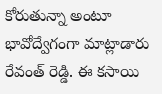కోరుతున్నా అంటూ భావోద్వేగంగా మాట్లాడారు రేవంత్ రెడ్డి. ఈ కసాయి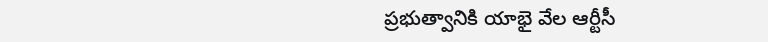ప్రభుత్వానికి యాభై వేల ఆర్టీసీ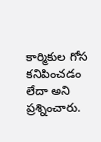కార్మికుల గోస కనిపించడం లేదా అని ప్రశ్నించారు.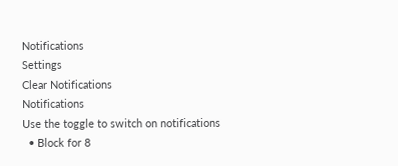Notifications
Settings
Clear Notifications
Notifications
Use the toggle to switch on notifications
  • Block for 8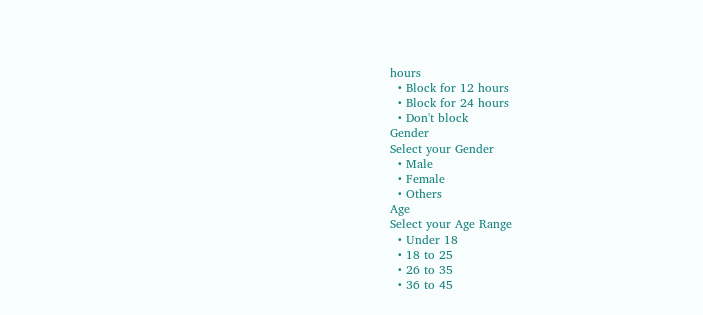hours
  • Block for 12 hours
  • Block for 24 hours
  • Don't block
Gender
Select your Gender
  • Male
  • Female
  • Others
Age
Select your Age Range
  • Under 18
  • 18 to 25
  • 26 to 35
  • 36 to 45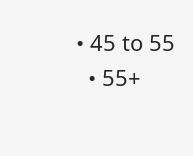• 45 to 55
  • 55+